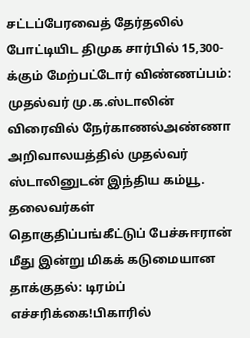சட்டப்பேரவைத் தேர்தலில் போட்டியிட திமுக சார்பில் 15,300-க்கும் மேற்பட்டோர் விண்ணப்பம்: முதல்வர் மு.க.ஸ்டாலின் விரைவில் நேர்காணல்அண்ணா அறிவாலயத்தில் முதல்வர் ஸ்டாலினுடன் இந்திய கம்யூ. தலைவர்கள் தொகுதிப்பங்கீட்டுப் பேச்சுஈரான் மீது இன்று மிகக் கடுமையான தாக்குதல்: டிரம்ப் எச்சரிக்கை!பிகாரில்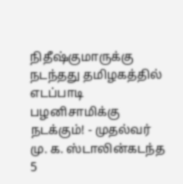நிதீஷ்குமாருக்கு நடந்தது தமிழகத்தில் எடப்பாடி பழனிசாமிக்கு நடக்கும்! - முதல்வர் மு. க. ஸ்டாலின்கடந்த 5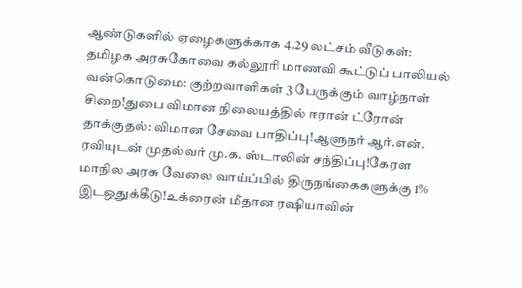ஆண்டுகளில் ஏழைகளுக்காக 4.29 லட்சம் வீடுகள்: தமிழக அரசுகோவை கல்லூரி மாணவி கூட்டுப் பாலியல் வன்கொடுமை: குற்றவாளிகள் 3 பேருக்கும் வாழ்நாள் சிறை!துபை விமான நிலையத்தில் ஈரான் ட்ரோன் தாக்குதல்: விமான சேவை பாதிப்பு!ஆளுநர் ஆர்.என். ரவியுடன் முதல்வர் மு.க. ஸ்டாலின் சந்திப்பு!கேரள மாநில அரசு வேலை வாய்ப்பில் திருநங்கைகளுக்கு 1% இடஒதுக்கீடு!உக்ரைன் மீதான ரஷியாவின்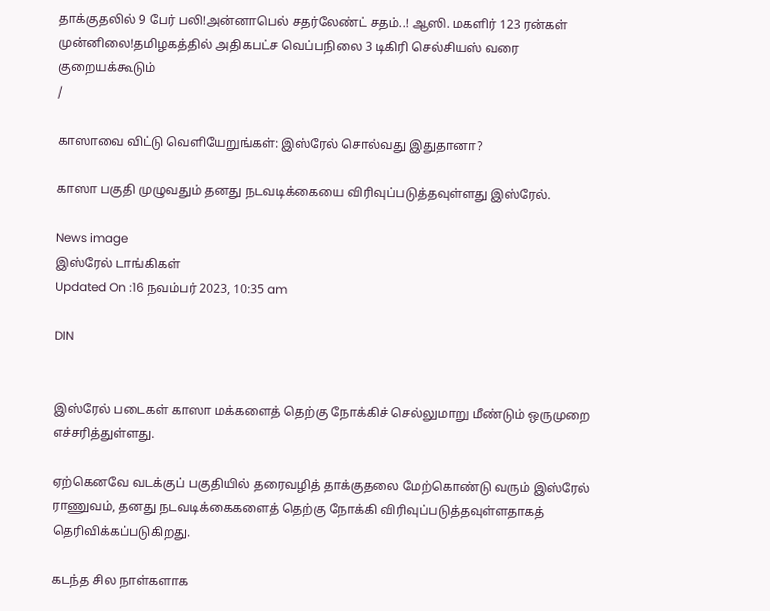தாக்குதலில் 9 பேர் பலி!அன்னாபெல் சதர்லேண்ட் சதம்..! ஆஸி. மகளிர் 123 ரன்கள் முன்னிலை!தமிழகத்தில் அதிகபட்ச வெப்பநிலை 3 டிகிரி செல்சியஸ் வரை குறையக்கூடும்
/

காஸாவை விட்டு வெளியேறுங்கள்: இஸ்ரேல் சொல்வது இதுதானா?

காஸா பகுதி முழுவதும் தனது நடவடிக்கையை விரிவுப்படுத்தவுள்ளது இஸ்ரேல்.

News image
இஸ்ரேல் டாங்கிகள்
Updated On :16 நவம்பர் 2023, 10:35 am

DIN


இஸ்ரேல் படைகள் காஸா மக்களைத் தெற்கு நோக்கிச் செல்லுமாறு மீண்டும் ஒருமுறை எச்சரித்துள்ளது.

ஏற்கெனவே வடக்குப் பகுதியில் தரைவழித் தாக்குதலை மேற்கொண்டு வரும் இஸ்ரேல் ராணுவம், தனது நடவடிக்கைகளைத் தெற்கு நோக்கி விரிவுப்படுத்தவுள்ளதாகத் தெரிவிக்கப்படுகிறது.

கடந்த சில நாள்களாக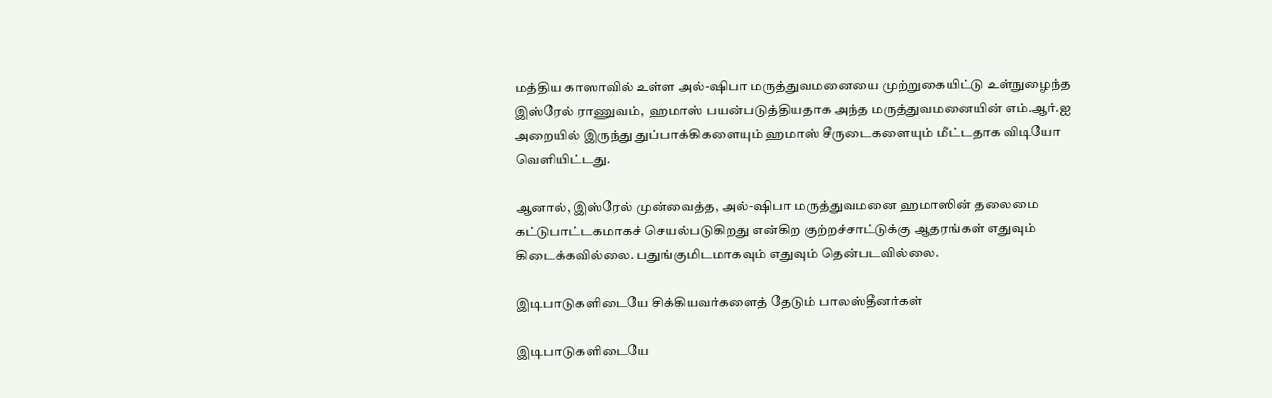மத்திய காஸாவில் உள்ள அல்-ஷிபா மருத்துவமனையை முற்றுகையிட்டு உள்நுழைந்த இஸ்ரேல் ராணுவம்,  ஹமாஸ் பயன்படுத்தியதாக அந்த மருத்துவமனையின் எம்.ஆர்.ஐ அறையில் இருந்து துப்பாக்கிகளையும் ஹமாஸ் சீருடைகளையும் மீட்டதாக விடியோ வெளியிட்டது.

ஆனால், இஸ்ரேல் முன்வைத்த, அல்-ஷிபா மருத்துவமனை ஹமாஸின் தலைமை கட்டுபாட்டகமாகச் செயல்படுகிறது என்கிற குற்றச்சாட்டுக்கு ஆதரங்கள் எதுவும் கிடைக்கவில்லை. பதுங்குமிடமாகவும் எதுவும் தென்படவில்லை.

இடிபாடுகளிடையே சிக்கியவர்களைத் தேடும் பாலஸ்தீனர்கள்

இடிபாடுகளிடையே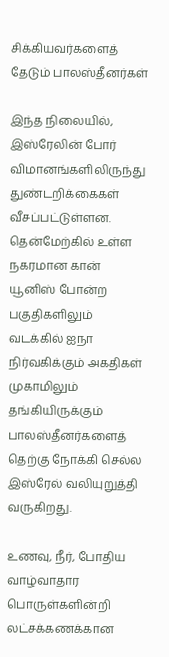சிக்கியவர்களைத் தேடும் பாலஸ்தீனர்கள்

இந்த நிலையில், இஸ்ரேலின் போர் விமானங்களிலிருந்து துண்டறிக்கைகள் வீசப்பட்டுள்ளன. தென்மேற்கில் உள்ள நகரமான கான் யூனிஸ் போன்ற பகுதிகளிலும் வடக்கில் ஐநா நிர்வகிக்கும் அகதிகள் முகாமிலும் தங்கியிருக்கும் பாலஸ்தீனர்களைத் தெற்கு நோக்கி செல்ல இஸ்ரேல் வலியுறுத்தி வருகிறது.

உணவு, நீர், போதிய வாழ்வாதார பொருள்களின்றி லட்சக்கணக்கான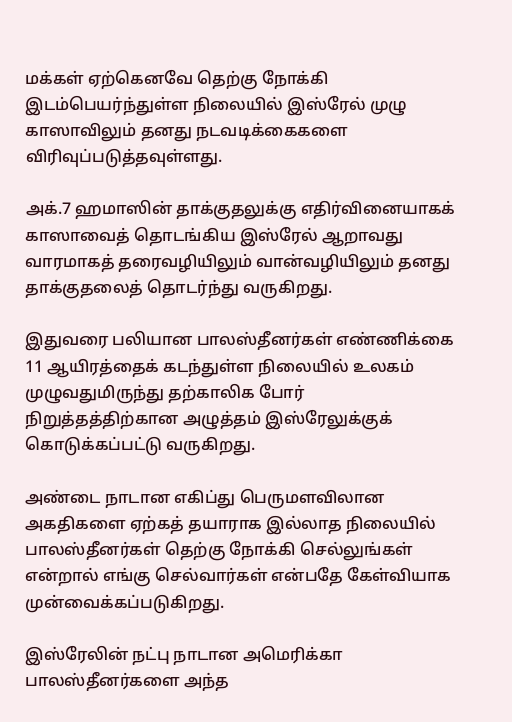மக்கள் ஏற்கெனவே தெற்கு நோக்கி இடம்பெயர்ந்துள்ள நிலையில் இஸ்ரேல் முழு காஸாவிலும் தனது நடவடிக்கைகளை விரிவுப்படுத்தவுள்ளது.

அக்.7 ஹமாஸின் தாக்குதலுக்கு எதிர்வினையாகக் காஸாவைத் தொடங்கிய இஸ்ரேல் ஆறாவது வாரமாகத் தரைவழியிலும் வான்வழியிலும் தனது தாக்குதலைத் தொடர்ந்து வருகிறது.

இதுவரை பலியான பாலஸ்தீனர்கள் எண்ணிக்கை 11 ஆயிரத்தைக் கடந்துள்ள நிலையில் உலகம் முழுவதுமிருந்து தற்காலிக போர் நிறுத்தத்திற்கான அழுத்தம் இஸ்ரேலுக்குக் கொடுக்கப்பட்டு வருகிறது.

அண்டை நாடான எகிப்து பெருமளவிலான அகதிகளை ஏற்கத் தயாராக இல்லாத நிலையில் பாலஸ்தீனர்கள் தெற்கு நோக்கி செல்லுங்கள் என்றால் எங்கு செல்வார்கள் என்பதே கேள்வியாக முன்வைக்கப்படுகிறது.

இஸ்ரேலின் நட்பு நாடான அமெரிக்கா பாலஸ்தீனர்களை அந்த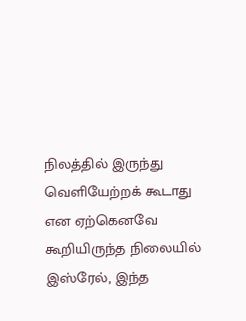நிலத்தில் இருந்து வெளியேற்றக் கூடாது என ஏற்கெனவே கூறியிருந்த நிலையில் இஸ்ரேல், இந்த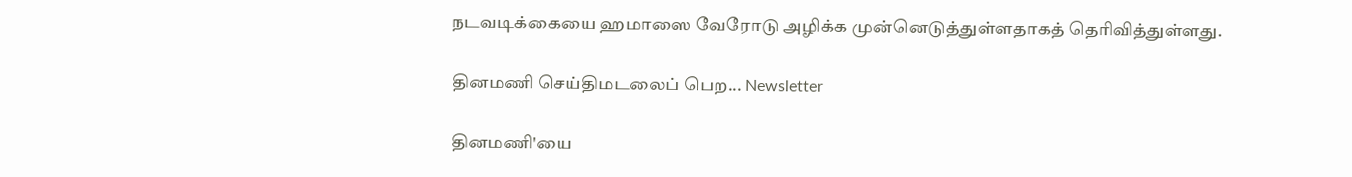நடவடிக்கையை ஹமாஸை வேரோடு அழிக்க முன்னெடுத்துள்ளதாகத் தெரிவித்துள்ளது.

தினமணி செய்திமடலைப் பெற... Newsletter

தினமணி'யை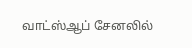வாட்ஸ்ஆப் சேனலில்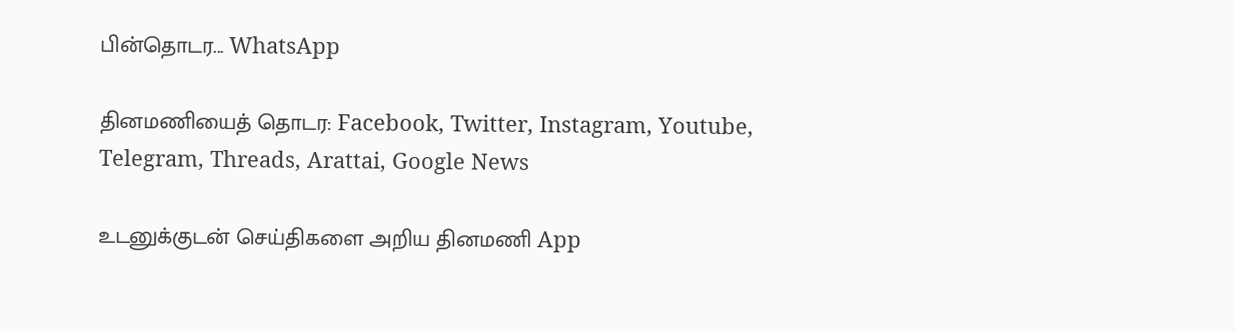பின்தொடர... WhatsApp

தினமணியைத் தொடர: Facebook, Twitter, Instagram, Youtube, Telegram, Threads, Arattai, Google News

உடனுக்குடன் செய்திகளை அறிய தினமணி App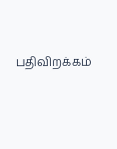பதிவிறக்கம்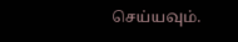செய்யவும்.